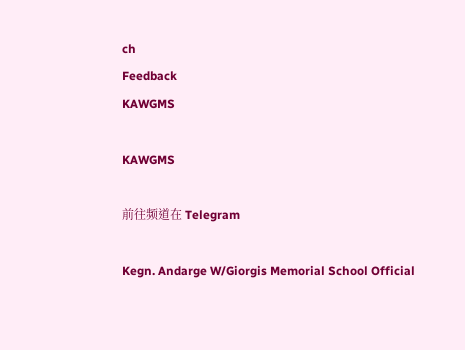ch
Feedback
KAWGMS

KAWGMS

前往频道在 Telegram

Kegn. Andarge W/Giorgis Memorial School Official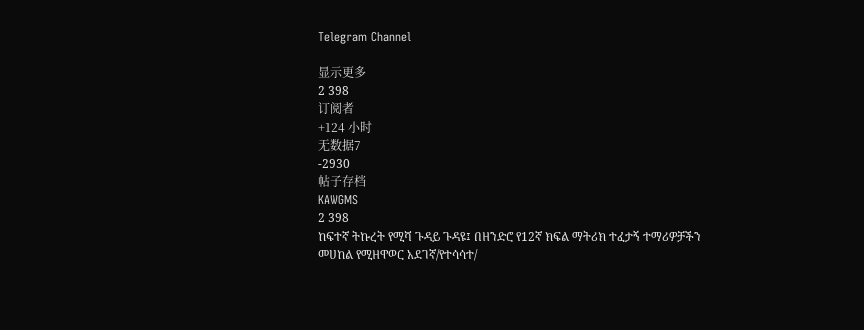Telegram Channel

显示更多
2 398
订阅者
+124 小时
无数据7
-2930
帖子存档
KAWGMS
2 398
ከፍተኛ ትኩረት የሚሻ ጉዳይ ጉዳዩ፤ በዘንድሮ የ12ኛ ክፍል ማትሪክ ተፈታኝ ተማሪዎቻችን መሀከል የሚዘዋወር አደገኛ/የተሳሳተ/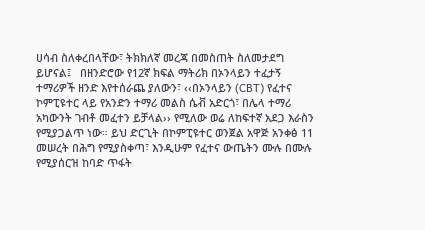ሀሳብ ስለቀረበላቸው፣ ትክክለኛ መረጃ በመስጠት ስለመታደግ ይሆናል፤   በዘንድሮው የ12ኛ ክፍል ማትሪክ በኦንላይን ተፈታኝ ተማሪዎች ዘንድ እየተሰራጨ ያለውን፣ ‹‹በኦንላይን (CBT) የፈተና ኮምፒዩተር ላይ የአንድን ተማሪ መልስ ሴቭ አድርጎ፣ በሌላ ተማሪ አካውንት ገብቶ መፈተን ይቻላል›› የሚለው ወሬ ለከፍተኛ አደጋ እራስን የሚያጋልጥ ነው። ይህ ድርጊት በኮምፒዩተር ወንጀል አዋጅ አንቀፅ 11 መሠረት በሕግ የሚያስቀጣ፣ እንዲሁም የፈተና ውጤትን ሙሉ በሙሉ የሚያሰርዝ ከባድ ጥፋት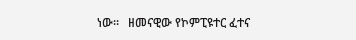ነው።   ዘመናዊው የኮምፒዩተር ፈተና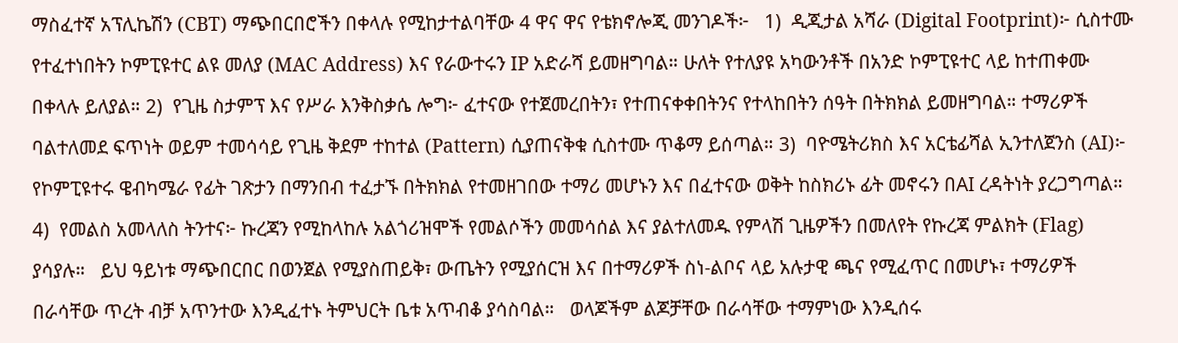ማስፈተኛ አፕሊኬሽን (CBT) ማጭበርበሮችን በቀላሉ የሚከታተልባቸው 4 ዋና ዋና የቴክኖሎጂ መንገዶች፦   1)  ዲጂታል አሻራ (Digital Footprint)፦ ሲስተሙ የተፈተነበትን ኮምፒዩተር ልዩ መለያ (MAC Address) እና የራውተሩን IP አድራሻ ይመዘግባል። ሁለት የተለያዩ አካውንቶች በአንድ ኮምፒዩተር ላይ ከተጠቀሙ በቀላሉ ይለያል። 2)  የጊዜ ስታምፕ እና የሥራ እንቅስቃሴ ሎግ፦ ፈተናው የተጀመረበትን፣ የተጠናቀቀበትንና የተላከበትን ሰዓት በትክክል ይመዘግባል። ተማሪዎች ባልተለመደ ፍጥነት ወይም ተመሳሳይ የጊዜ ቅደም ተከተል (Pattern) ሲያጠናቅቁ ሲስተሙ ጥቆማ ይሰጣል። 3)  ባዮሜትሪክስ እና አርቴፊሻል ኢንተለጀንስ (AI)፦ የኮምፒዩተሩ ዌብካሜራ የፊት ገጽታን በማንበብ ተፈታኙ በትክክል የተመዘገበው ተማሪ መሆኑን እና በፈተናው ወቅት ከስክሪኑ ፊት መኖሩን በAI ረዳትነት ያረጋግጣል። 4)  የመልስ አመላለስ ትንተና፦ ኩረጃን የሚከላከሉ አልጎሪዝሞች የመልሶችን መመሳሰል እና ያልተለመዱ የምላሽ ጊዜዎችን በመለየት የኩረጃ ምልክት (Flag) ያሳያሉ።   ይህ ዓይነቱ ማጭበርበር በወንጀል የሚያስጠይቅ፣ ውጤትን የሚያሰርዝ እና በተማሪዎች ስነ-ልቦና ላይ አሉታዊ ጫና የሚፈጥር በመሆኑ፣ ተማሪዎች በራሳቸው ጥረት ብቻ አጥንተው እንዲፈተኑ ትምህርት ቤቱ አጥብቆ ያሳስባል።   ወላጆችም ልጆቻቸው በራሳቸው ተማምነው እንዲሰሩ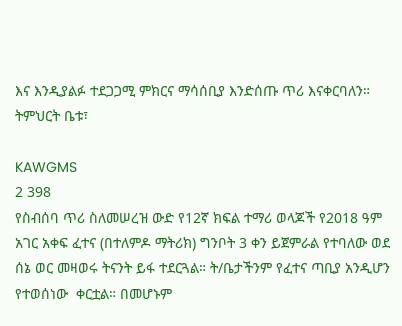እና እንዲያልፉ ተደጋጋሚ ምክርና ማሳሰቢያ እንድሰጡ ጥሪ እናቀርባለን።   ትምህርት ቤቱ፣

KAWGMS
2 398
የስብሰባ ጥሪ ስለመሠረዝ ውድ የ12ኛ ክፍል ተማሪ ወላጆች የ2018 ዓም አገር አቀፍ ፈተና (በተለምዶ ማትሪክ) ግንቦት 3 ቀን ይጀምራል የተባለው ወደ ሰኔ ወር መዛወሩ ትናንት ይፋ ተደርጓል። ት/ቤታችንም የፈተና ጣቢያ አንዲሆን የተወሰነው  ቀርቷል። በመሆኑም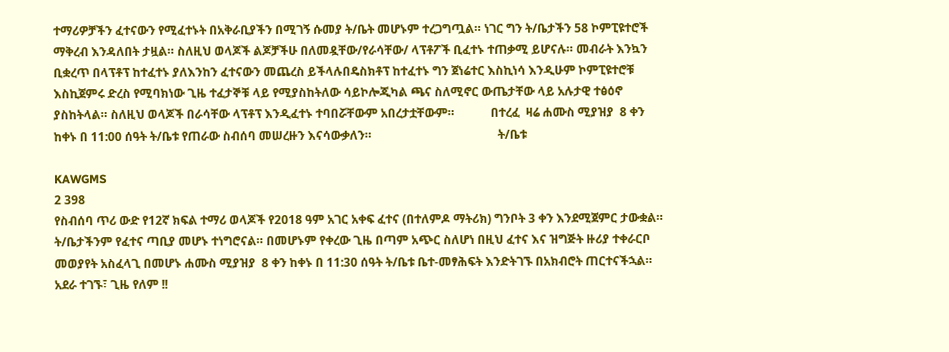ተማሪዎቻችን ፈተናውን የሚፈተኑት በአቅራቢያችን በሚገኝ ሱመያ ት/ቤት መሆኑም ተረጋግጧል። ነገር ግን ት/ቤታችን 58 ኮምፒዩተሮች ማቅረብ እንዳለበት ታዟል። ስለዚህ ወላጆች ልጆቻችሁ በለመዷቸው/የራሳቸው/ ላፕቶፖች ቢፈተኑ ተጠቃሚ ይሆናሉ። መብራት እንኳን ቢቋረጥ በላፕቶፕ ከተፈተኑ ያለእንከን ፈተናውን መጨረስ ይችላሉበዴስክቶፕ ከተፈተኑ ግን ጀነሬተር እስኪነሳ እንዲሁም ኮምፒዩተሮቹ እስኪጀምሩ ድረስ የሚባክነው ጊዜ ተፈታኞቹ ላይ የሚያስከትለው ሳይኮሎጂካል ጫና ስለሚኖር ውጤታቸው ላይ አሉታዊ ተፅዕኖ ያስከትላል። ስለዚህ ወላጆች በራሳቸው ላፕቶፕ እንዲፈተኑ ተባበሯቸውም አበረታቷቸውም።            በተረፈ  ዛሬ ሐሙስ ሚያዝያ  8 ቀን ከቀኑ በ 11:00 ሰዓት ት/ቤቱ የጠራው ስብሰባ መሠረዙን እናሳውቃለን።                                          ት/ቤቱ

KAWGMS
2 398
የስብሰባ ጥሪ ውድ የ12ኛ ክፍል ተማሪ ወላጆች የ2018 ዓም አገር አቀፍ ፈተና (በተለምዶ ማትሪክ) ግንቦት 3 ቀን እንደሚጀምር ታውቋል። ት/ቤታችንም የፈተና ጣቢያ መሆኑ ተነግሮናል። በመሆኑም የቀረው ጊዜ በጣም አጭር ስለሆነ በዚህ ፈተና እና ዝግጅት ዙሪያ ተቀራርቦ መወያየት አስፈላጊ በመሆኑ ሐሙስ ሚያዝያ  8 ቀን ከቀኑ በ 11:30 ሰዓት ት/ቤቱ ቤተ-መፃሕፍት እንድትገኙ በአክብሮት ጠርተናችኋል። አደራ ተገኙ፣ ጊዜ የለም !!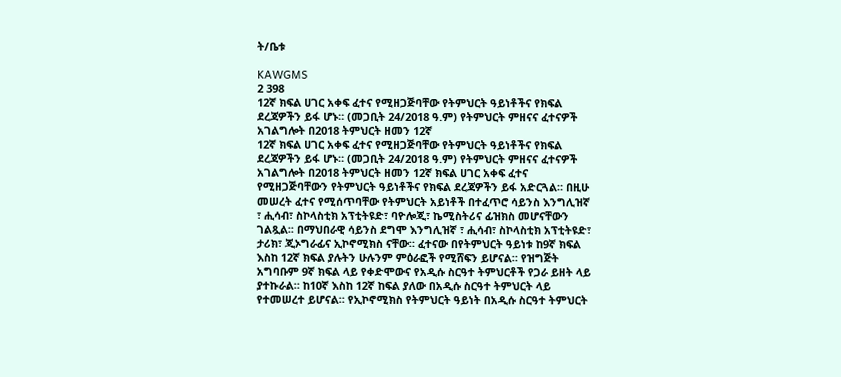ት/ቤቱ

KAWGMS
2 398
12ኛ ክፍል ሀገር አቀፍ ፈተና የሚዘጋጅባቸው የትምህርት ዓይነቶችና የክፍል ደረጃዎችን ይፋ ሆኑ። (መጋቢት 24/2018 ዓ.ም) የትምህርት ምዘናና ፈተናዎች አገልግሎት በ2018 ትምህርት ዘመን 12ኛ
12ኛ ክፍል ሀገር አቀፍ ፈተና የሚዘጋጅባቸው የትምህርት ዓይነቶችና የክፍል ደረጃዎችን ይፋ ሆኑ። (መጋቢት 24/2018 ዓ.ም) የትምህርት ምዘናና ፈተናዎች አገልግሎት በ2018 ትምህርት ዘመን 12ኛ ክፍል ሀገር አቀፍ ፈተና የሚዘጋጅባቸውን የትምህርት ዓይነቶችና የክፍል ደረጃዎችን ይፋ አድርጓል። በዚሁ መሠረት ፈተና የሚሰጥባቸው የትምህርት አይነቶች በተፈጥሮ ሳይንስ እንግሊዝኛ ፣ ሒሳብ፣ ስኮላስቲክ አፕቲትዩድ፣ ባዮሎጂ፣ ኬሚስትሪና ፊዝክስ መሆናቸውን ገልጿል፡፡ በማህበራዊ ሳይንስ ደግሞ እንግሊዝኛ ፣ ሒሳብ፣ ስኮላስቲክ አፕቲትዩድ፣ ታሪክ፣ ጂኦግራፊና ኢኮኖሚክስ ናቸው። ፈተናው በየትምህርት ዓይነቱ ከ9ኛ ክፍል እስከ 12ኛ ክፍል ያሉትን ሁሉንም ምዕራፎች የሚሸፍን ይሆናል። የዝግጅት አግባቡም 9ኛ ክፍል ላይ የቀድሞውና የአዲሱ ስርዓተ ትምህርቶች የጋራ ይዘት ላይ ያተኩራል። ከ10ኛ እስከ 12ኛ ከፍል ያለው በአዲሱ ስርዓተ ትምህርት ላይ የተመሠረተ ይሆናል። የኢኮኖሚክስ የትምህርት ዓይነት በአዲሱ ስርዓተ ትምህርት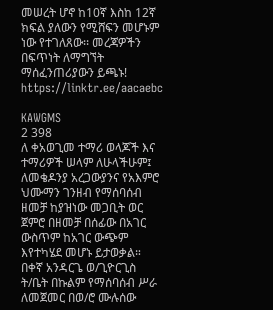መሠረት ሆኖ ከ10ኛ እስከ 12ኛ ክፍል ያለውን የሚሸፍን መሆኑም ነው የተገለጸው፡፡ መረጃዎችን በፍጥነት ለማግኘት ማሰፈንጠሪያውን ይጫኑ! https://linktr.ee/aacaebc

KAWGMS
2 398
ለ ቀአወጊመ ተማሪ ወላጆች እና ተማሪዎች ሠላም ለሁላችሁም፤ ለመቄዶንያ አረጋውያንና የአእምሮ ህሙማን ገንዘብ የማሰባሰብ ዘመቻ ከያዝነው መጋቢት ወር ጀምሮ በዘመቻ በሰፊው በአገር ውስጥም ከአገር ውጭም እየተካሄደ መሆኑ ይታወቃል። በቀኛ አንዳርጌ ወ/ጊዮርጊስ ት/ቤት በኩልም የማሰባሰብ ሥራ ለመጀመር በወ/ሮ ሙሉሰው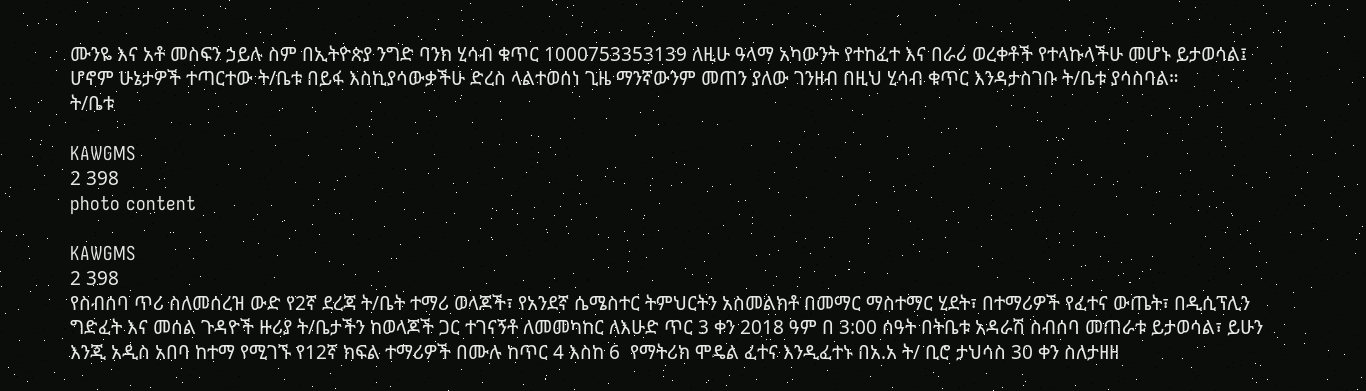ሙንዬ እና አቶ መስፍን ኃይሉ ስም በኢትዮጵያ ንግድ ባንክ ሂሳብ ቁጥር 1000753353139 ለዚሁ ዓላማ አካውንት የተከፈተ እና በራሪ ወረቀቶች የተላኩላችሁ መሆኑ ይታወሳል፤  ሆኖም ሁኔታዎች ተጣርተው ት/ቤቱ በይፋ እስኪያሳውቃችሁ ድረስ ላልተወሰነ ጊዜ ማንኛውንም መጠን ያለው ገንዘብ በዚህ ሂሳብ ቁጥር እንዳታስገቡ ት/ቤቱ ያሳስባል።                                              ት/ቤቱ

KAWGMS
2 398
photo content

KAWGMS
2 398
የስብሰባ ጥሪ ስለመሰረዝ ውድ የ2ኛ ደረጃ ት/ቤት ተማሪ ወላጆች፣ የአንደኛ ሴሜስተር ትምህርትን አስመልክቶ በመማር ማስተማር ሂደት፣ በተማሪዎች የፈተና ውጤት፣ በዲሲፕሊን ግድፈት እና መሰል ጉዳዮች ዙሪያ ት/ቤታችን ከወላጆች ጋር ተገናኝቶ ለመመካከር ለእሁድ ጥር 3 ቀን 2018 ዓም በ 3:00 ሰዓት በትቤቱ አዳራሽ ስብሰባ መጠራቱ ይታወሳል፣ ይሁን እንጂ አዲስ አበባ ከተማ የሚገኙ የ12ኛ ክፍል ተማሪዎች በሙሉ ከጥር 4 እስከ 6  የማትሪክ ሞዴል ፈተና እንዲፈተኑ በአ.አ ት/ ቢሮ ታህሳስ 30 ቀን ስለታዘዘ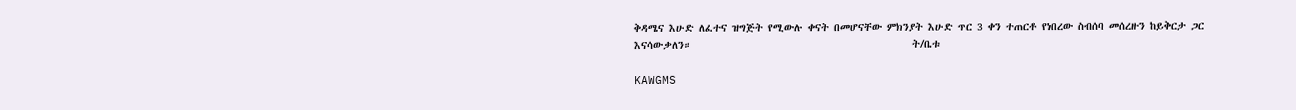ቅዳሜና እሁድ ለፈተና ዝግጅት የሚውሉ ቀናት በመሆናቸው ምክንያት እሁድ ጥር 3 ቀን ተጠርቶ የነበረው ስብሰባ መሰረዙን ከይቅርታ ጋር እናሳውቃለን።                                            ት/ቤቱ

KAWGMS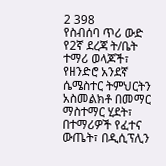2 398
የስብሰባ ጥሪ ውድ የ2ኛ ደረጃ ት/ቤት ተማሪ ወላጆች፣ የዘንድሮ አንደኛ ሴሜስተር ትምህርትን አስመልክቶ በመማር ማስተማር ሂደት፣ በተማሪዎች የፈተና ውጤት፣ በዲሲፕሊን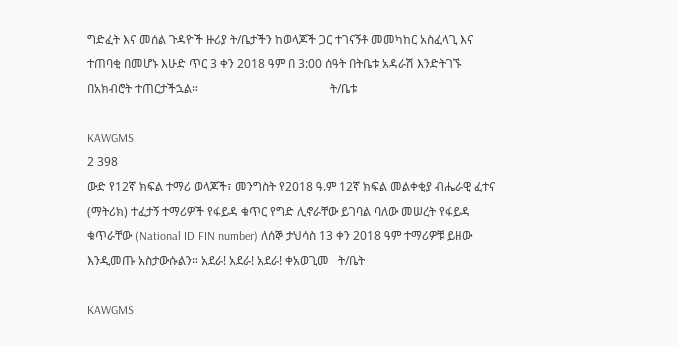ግድፈት እና መሰል ጉዳዮች ዙሪያ ት/ቤታችን ከወላጆች ጋር ተገናኝቶ መመካከር አስፈላጊ እና ተጠባቂ በመሆኑ እሁድ ጥር 3 ቀን 2018 ዓም በ 3:00 ሰዓት በትቤቱ አዳራሽ እንድትገኙ በአክብሮት ተጠርታችኋል።                                            ት/ቤቱ

KAWGMS
2 398
ውድ የ12ኛ ክፍል ተማሪ ወላጆች፣ መንግስት የ2018 ዓ.ም 12ኛ ክፍል መልቀቂያ ብሔራዊ ፈተና (ማትሪክ) ተፈታኝ ተማሪዎች የፋይዳ ቁጥር የግድ ሊኖራቸው ይገባል ባለው መሠረት የፋይዳ ቁጥራቸው (National ID FIN number) ለሰኞ ታህሳስ 13 ቀን 2018 ዓም ተማሪዎቹ ይዘው እንዲመጡ አስታውሱልን። አደራ! አደራ! አደራ! ቀአወጊመ   ት/ቤት

KAWGMS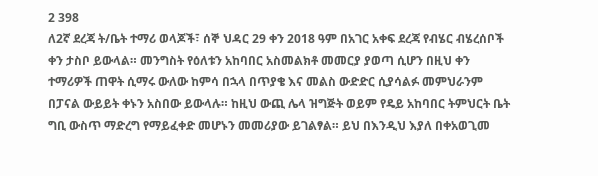2 398
ለ2ኛ ደረጃ ት/ቤት ተማሪ ወላጆች፣ ሰኞ ህዳር 29 ቀን 2018 ዓም በአገር አቀፍ ደረጃ የብሄር ብሄረሰቦች ቀን ታስቦ ይውላል። መንግስት የዕለቱን አከባበር አስመልክቶ መመርያ ያወጣ ሲሆን በዚህ ቀን ተማሪዎች ጠዋት ሲማሩ ውለው ከምሳ በኋላ በጥያቄ እና መልስ ውድድር ሲያሳልፉ መምህራንም በፓናል ውይይት ቀኑን አስበው ይውላሉ። ከዚህ ውጪ ሌላ ዝግጅት ወይም የዴይ አከባበር ትምህርት ቤት ግቢ ውስጥ ማድረግ የማይፈቀድ መሆኑን መመሪያው ይገልፃል። ይህ በእንዲህ እያለ በቀአወጊመ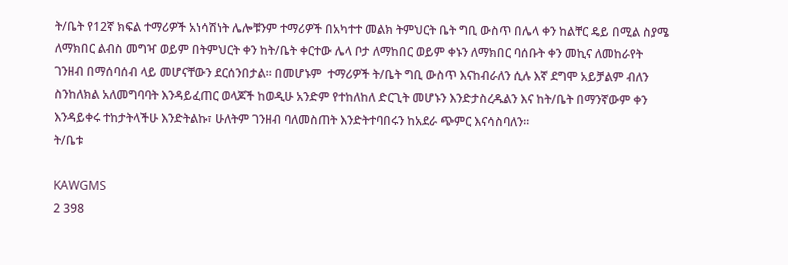ት/ቤት የ12ኛ ክፍል ተማሪዎች አነሳሽነት ሌሎቹንም ተማሪዎች በአካተተ መልክ ትምህርት ቤት ግቢ ውስጥ በሌላ ቀን ከልቸር ዴይ በሚል ስያሜ ለማክበር ልብስ መግዣ ወይም በትምህርት ቀን ከት/ቤት ቀርተው ሌላ ቦታ ለማከበር ወይም ቀኑን ለማክበር ባሰቡት ቀን መኪና ለመከራየት ገንዘብ በማሰባሰብ ላይ መሆናቸውን ደርሰንበታል። በመሆኑም  ተማሪዎች ት/ቤት ግቢ ውስጥ እናከብራለን ሲሉ እኛ ደግሞ አይቻልም ብለን ስንከለክል አለመግባባት እንዳይፈጠር ወላጆች ከወዲሁ አንድም የተከለከለ ድርጊት መሆኑን እንድታስረዱልን እና ከት/ቤት በማንኛውም ቀን እንዳይቀሩ ተከታትላችሁ እንድትልኩ፣ ሁለትም ገንዘብ ባለመስጠት እንድትተባበሩን ከአደራ ጭምር እናሳስባለን።                                                 ት/ቤቱ

KAWGMS
2 398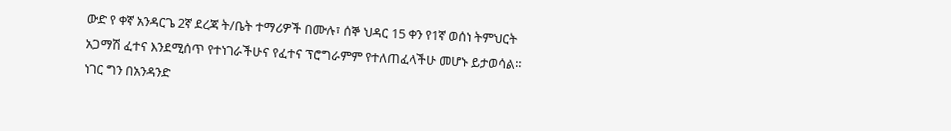ውድ የ ቀኛ አንዳርጌ 2ኛ ደረጃ ት/ቤት ተማሪዎች በሙሉ፣ ሰኞ ህዳር 15 ቀን የ1ኛ ወሰነ ትምህርት አጋማሽ ፈተና እንደሚሰጥ የተነገራችሁና የፈተና ፕሮግራምም የተለጠፈላችሁ መሆኑ ይታወሳል። ነገር ግን በአንዳንድ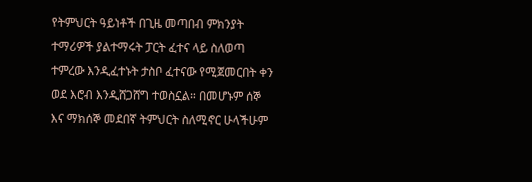የትምህርት ዓይነቶች በጊዜ መጣበብ ምክንያት ተማሪዎች ያልተማሩት ፓርት ፈተና ላይ ስለወጣ ተምረው እንዲፈተኑት ታስቦ ፈተናው የሚጀመርበት ቀን ወደ እሮብ እንዲሸጋሸግ ተወስኗል። በመሆኑም ሰኞ እና ማክሰኞ መደበኛ ትምህርት ስለሚኖር ሁላችሁም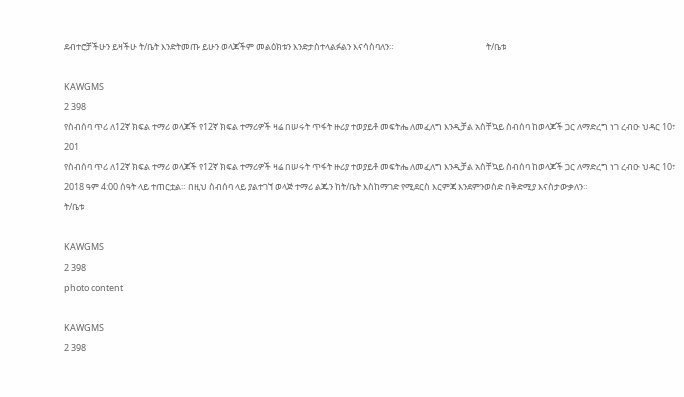ደብተሮቻችሁን ይዛችሁ ት/ቤት እንድትመጡ ይሁን ወላጆችም መልዕክቱን እንድታስተላልፉልን እናሳስባለን።                                              ት/ቤቱ

KAWGMS
2 398
የስብሰባ ጥሪ ለ12ኛ ክፍል ተማሪ ወላጆች የ12ኛ ክፍል ተማሪዎች ዛሬ በሠሩት ጥፋት ዙሪያ ተወያይቶ መፍትሔ ለመፈለግ እንዲቻል አስቸኳይ ስብሰባ ከወላጆች ጋር ለማድረግ ነገ ረብዑ ህዳር 10፣ 201
የስብሰባ ጥሪ ለ12ኛ ክፍል ተማሪ ወላጆች የ12ኛ ክፍል ተማሪዎች ዛሬ በሠሩት ጥፋት ዙሪያ ተወያይቶ መፍትሔ ለመፈለግ እንዲቻል አስቸኳይ ስብሰባ ከወላጆች ጋር ለማድረግ ነገ ረብዑ ህዳር 10፣ 2018 ዓም 4:00 ሰዓት ላይ ተጠርቷል። በዚህ ስብሰባ ላይ ያልተገኘ ወላጅ ተማሪ ልጁን ከት/ቤት እስከማገድ የሚደርስ እርምጃ እንደምንወስድ በቅድሚያ እናስታውቃለን።                                           ት/ቤቱ

KAWGMS
2 398
photo content

KAWGMS
2 398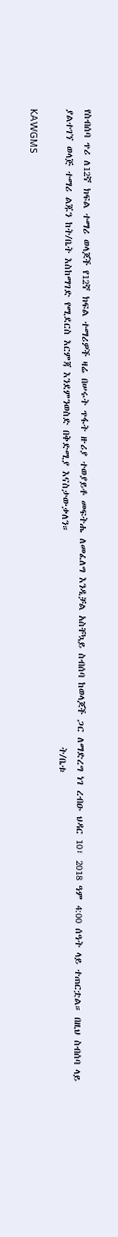የስብሰባ ጥሪ ለ12ኛ ክፍል ተማሪ ወላጆች የ12ኛ ክፍል ተማሪዎች ዛሬ በሠሩት ጥፋት ዙሪያ ተወያይቶ መፍትሔ ለመፈለግ እንዲቻል አስቸኳይ ስብሰባ ከወላጆች ጋር ለማድረግ ነገ ረብዑ ህዳር 10፣ 2018 ዓም 4:00 ሰዓት ላይ ተጠርቷል። በዚህ ስብሰባ ላይ ያልተገኘ ወላጅ ተማሪ ልጁን ከት/ቤት እስከማገድ የሚደርስ እርምጃ እንደምንወስድ በቅድሚያ እናስታውቃለን።                                           ት/ቤቱ

KAWGMS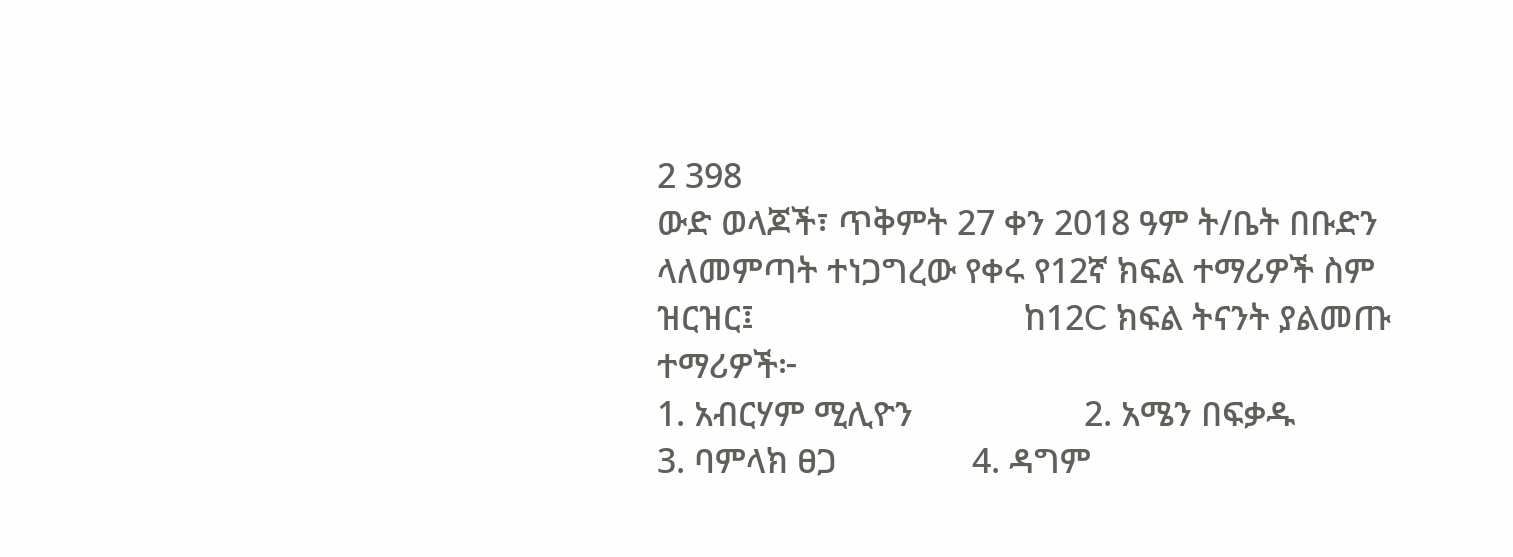2 398
ውድ ወላጆች፣ ጥቅምት 27 ቀን 2018 ዓም ት/ቤት በቡድን ላለመምጣት ተነጋግረው የቀሩ የ12ኛ ክፍል ተማሪዎች ስም ዝርዝር፤                              ከ12C ክፍል ትናንት ያልመጡ ተማሪዎች፦                                                                                                                            1. አብርሃም ሚሊዮን                   2. አሜን በፍቃዱ                3. ባምላክ ፀጋ               4. ዳግም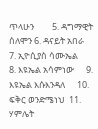ጥላሁን         5. ዳግማዊት ሰለሞን 6. ዳናይት አበራ                          7. ኢዮሲያስ ሳሙኤል           8. እዩኤል አሳምነው      9. እዩኤል እሱእንዳለ      10. ፍቅር ወንድሜነህ  11. ሃምሌት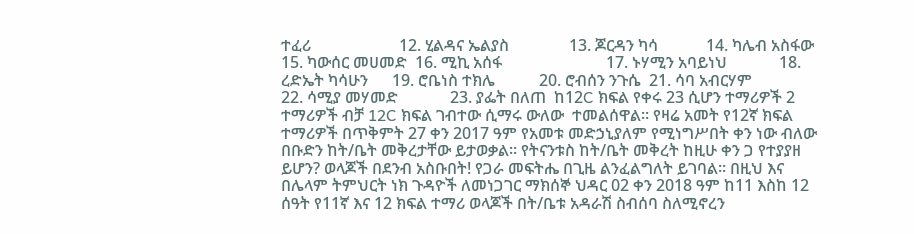ተፈሪ                      12. ሂልዳና ኤልያስ               13. ጆርዳን ካሳ            14. ካሌብ አስፋው        15. ካውሰር መሀመድ  16. ሚኪ አሰፋ                          17. ኑሃሚን አባይነህ             18. ረድኤት ካሳሁን      19. ሮቤነስ ተክሌ           20. ሮብሰን ንጉሴ  21. ሳባ አብርሃም                      22. ሳሚያ መሃመድ             23. ያፌት በለጠ  ከ12C ክፍል የቀሩ 23 ሲሆን ተማሪዎች 2 ተማሪዎች ብቻ 12C ክፍል ገብተው ሲማሩ ውለው  ተመልሰዋል፡፡ የዛሬ አመት የ12ኛ ክፍል ተማሪዎች በጥቅምት 27 ቀን 2017 ዓም የአመቱ መድኃኒያለም የሚነግሥበት ቀን ነው ብለው በቡድን ከት/ቤት መቅረታቸው ይታወቃል። የትናንቱስ ከት/ቤት መቅረት ከዚሁ ቀን ጋ የተያያዘ ይሆን? ወላጆች በደንብ አስቡበት! የጋራ መፍትሔ በጊዜ ልንፈልግለት ይገባል። በዚህ እና በሌላም ትምህርት ነክ ጉዳዮች ለመነጋገር ማክሰኞ ህዳር 02 ቀን 2018 ዓም ከ11 እስከ 12 ሰዓት የ11ኛ እና 12 ክፍል ተማሪ ወላጆች በት/ቤቱ አዳራሽ ስብሰባ ስለሚኖረን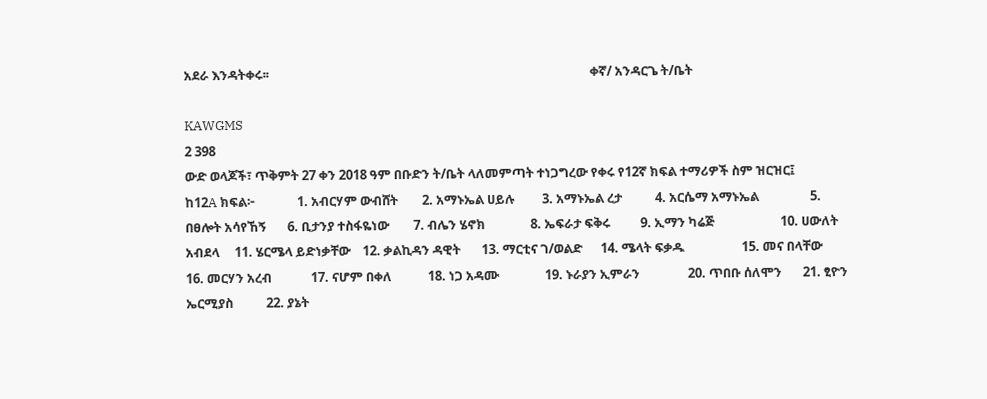አደራ እንዳትቀሩ፡፡                                                                                                           ቀኛ/ አንዳርጌ ት/ቤት

KAWGMS
2 398
ውድ ወላጆች፣ ጥቅምት 27 ቀን 2018 ዓም በቡድን ት/ቤት ላለመምጣት ተነጋግረው የቀሩ የ12ኛ ክፍል ተማሪዎች ስም ዝርዝር፤                        ከ12A ክፍል፦              1. አብርሃም ውብሸት        2. አማኑኤል ሀይሉ         3. አማኑኤል ረታ           4. አርሴማ አማኑኤል                 5. በፀሎት አሳየኸኝ       6. ቢታንያ ተስፋዬነው        7. ብሌን ሄኖክ               8. ኤፍራታ ፍቅሩ          9. ኢማን ካሬጅ                      10. ሀውለት አብደላ     11. ሄርሜላ ይድነቃቸው    12. ቃልኪዳን ዳዊት       13. ማርቲና ገ/ወልድ      14. ሜላት ፍቃዱ                   15. መና በላቸው         16. መርሃን አረብ             17. ናሆም በቀለ            18. ነጋ አዳሙ               19. ኑራያን ኢምራን                20. ጥበቡ ሰለሞን       21. ፂዮን ኤርሚያስ           22. ያኔት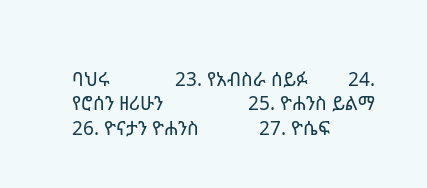ባህሩ             23. የአብስራ ሰይፉ        24. የሮሰን ዘሪሁን                 25. ዮሐንስ ይልማ        26. ዮናታን ዮሐንስ            27. ዮሴፍ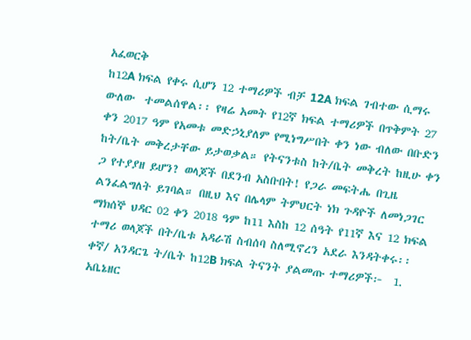አፈወርቅ                                                                                   ከ12A ክፍል የቀሩ ሲሆን 12 ተማሪዎች ብቻ 12A ክፍል ገብተው ሲማሩ ውለው  ተመልሰዋል፡፡ የዛሬ አመት የ12ኛ ክፍል ተማሪዎች በጥቅምት 27 ቀን 2017 ዓም የአመቱ መድኃኒያለም የሚነግሥበት ቀን ነው ብለው በቡድን ከት/ቤት መቅረታቸው ይታወቃል። የትናንቱስ ከት/ቤት መቅረት ከዚሁ ቀን ጋ የተያያዘ ይሆን? ወላጆች በደንብ አስቡበት! የጋራ መፍትሔ በጊዜ ልንፈልግለት ይገባል። በዚህ እና በሌላም ትምህርት ነክ ጉዳዮች ለመነጋገር ማክሰኞ ህዳር 02 ቀን 2018 ዓም ከ11 እስከ 12 ሰዓት የ11ኛ እና 12 ክፍል ተማሪ ወላጆች በት/ቤቱ አዳራሽ ስብሰባ ስለሚኖረን አደራ እንዳትቀሩ፡፡                                                           ቀኛ/ አንዳርጌ ት/ቤት ከ12B ክፍል ትናንት ያልመጡ ተማሪዎች፦  1.  አቤኔዘር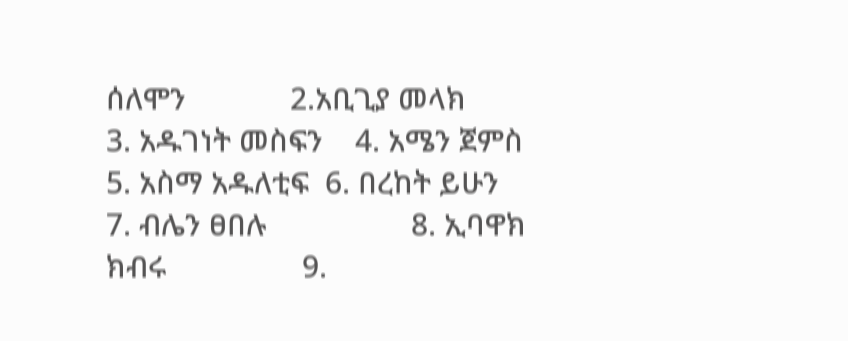ሰለሞን             2.አቢጊያ መላክ               3. አዱገነት መስፍን    4. አሜን ጀምስ          5. አስማ አዱለቲፍ  6. በረከት ይሁን                            7. ብሌን ፀበሉ                  8. ኢባዋክ ክብሩ                 9.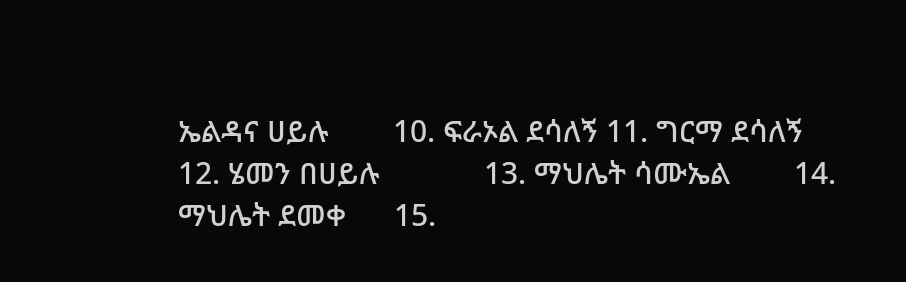ኤልዳና ሀይሉ        10. ፍራኦል ደሳለኝ 11. ግርማ ደሳለኝ                        12. ሄመን በሀይሉ             13. ማህሌት ሳሙኤል        14. ማህሌት ደመቀ      15.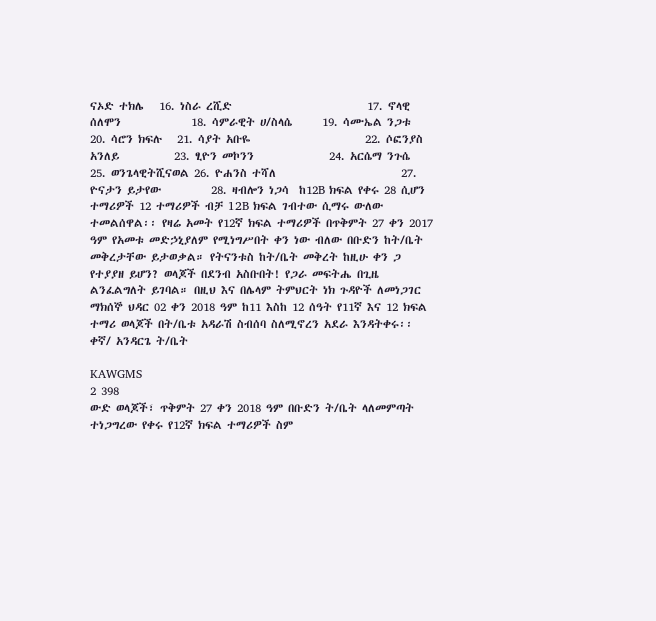ናኦድ ተክሌ   16. ነስራ ረሺድ                           17. ኖላዊ ሰለሞን              18. ሳምራዊት ሀ/ስላሴ      19. ሳሙኤል ንጋቱ       20. ሳሮን ክፍሉ   21. ሳያት አቡዬ                       22. ሶፎንያስ አንለይ           23. ፂዮን መኮንን               24. አርሴማ ንጉሴ        25. ወንጌላዊትሺናወል 26. ዮሐንስ ተሻለ                         27. ዮናታን ይታየው          28. ዛብሎን ነጋሳ  ከ12B ክፍል የቀሩ 28 ሲሆን ተማሪዎች 12 ተማሪዎች ብቻ 12B ክፍል ገብተው ሲማሩ ውለው  ተመልሰዋል፡፡ የዛሬ አመት የ12ኛ ክፍል ተማሪዎች በጥቅምት 27 ቀን 2017 ዓም የአመቱ መድኃኒያለም የሚነግሥበት ቀን ነው ብለው በቡድን ከት/ቤት መቅረታቸው ይታወቃል። የትናንቱስ ከት/ቤት መቅረት ከዚሁ ቀን ጋ የተያያዘ ይሆን? ወላጆች በደንብ አስቡበት! የጋራ መፍትሔ በጊዜ ልንፈልግለት ይገባል። በዚህ እና በሌላም ትምህርት ነክ ጉዳዮች ለመነጋገር ማክሰኞ ህዳር 02 ቀን 2018 ዓም ከ11 እስከ 12 ሰዓት የ11ኛ እና 12 ክፍል ተማሪ ወላጆች በት/ቤቱ አዳራሽ ስብሰባ ስለሚኖረን አደራ እንዳትቀሩ፡፡                                                              ቀኛ/ አንዳርጌ ት/ቤት

KAWGMS
2 398
ውድ ወላጆች፣ ጥቅምት 27 ቀን 2018 ዓም በቡድን ት/ቤት ላለመምጣት ተነጋግረው የቀሩ የ12ኛ ክፍል ተማሪዎች ስም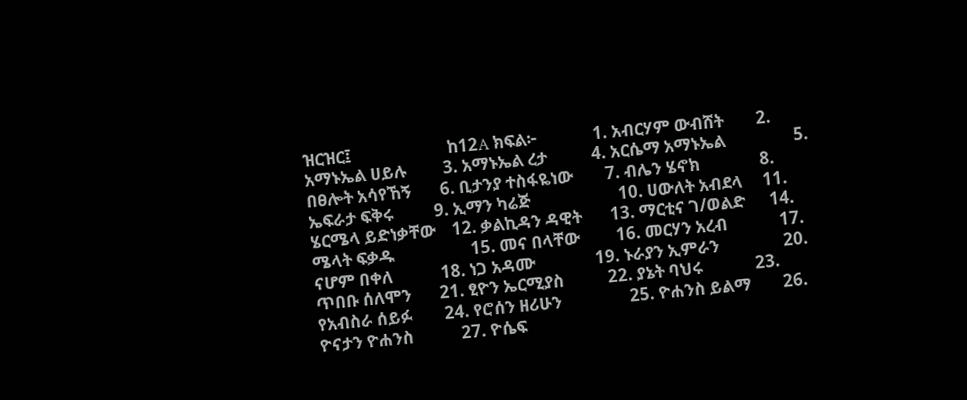ዝርዝር፤                        ከ12A ክፍል፦              1. አብርሃም ውብሸት        2. አማኑኤል ሀይሉ         3. አማኑኤል ረታ           4. አርሴማ አማኑኤል                 5. በፀሎት አሳየኸኝ       6. ቢታንያ ተስፋዬነው        7. ብሌን ሄኖክ               8. ኤፍራታ ፍቅሩ          9. ኢማን ካሬጅ                      10. ሀውለት አብደላ     11. ሄርሜላ ይድነቃቸው    12. ቃልኪዳን ዳዊት       13. ማርቲና ገ/ወልድ      14. ሜላት ፍቃዱ                   15. መና በላቸው         16. መርሃን አረብ             17. ናሆም በቀለ            18. ነጋ አዳሙ               19. ኑራያን ኢምራን                20. ጥበቡ ሰለሞን       21. ፂዮን ኤርሚያስ           22. ያኔት ባህሩ             23. የአብስራ ሰይፉ        24. የሮሰን ዘሪሁን                 25. ዮሐንስ ይልማ        26. ዮናታን ዮሐንስ            27. ዮሴፍ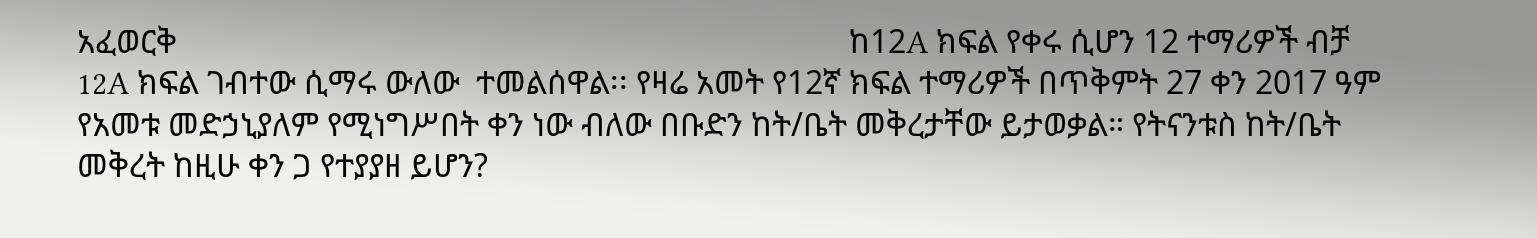አፈወርቅ                                                                                    ከ12A ክፍል የቀሩ ሲሆን 12 ተማሪዎች ብቻ 12A ክፍል ገብተው ሲማሩ ውለው  ተመልሰዋል፡፡ የዛሬ አመት የ12ኛ ክፍል ተማሪዎች በጥቅምት 27 ቀን 2017 ዓም የአመቱ መድኃኒያለም የሚነግሥበት ቀን ነው ብለው በቡድን ከት/ቤት መቅረታቸው ይታወቃል። የትናንቱስ ከት/ቤት መቅረት ከዚሁ ቀን ጋ የተያያዘ ይሆን?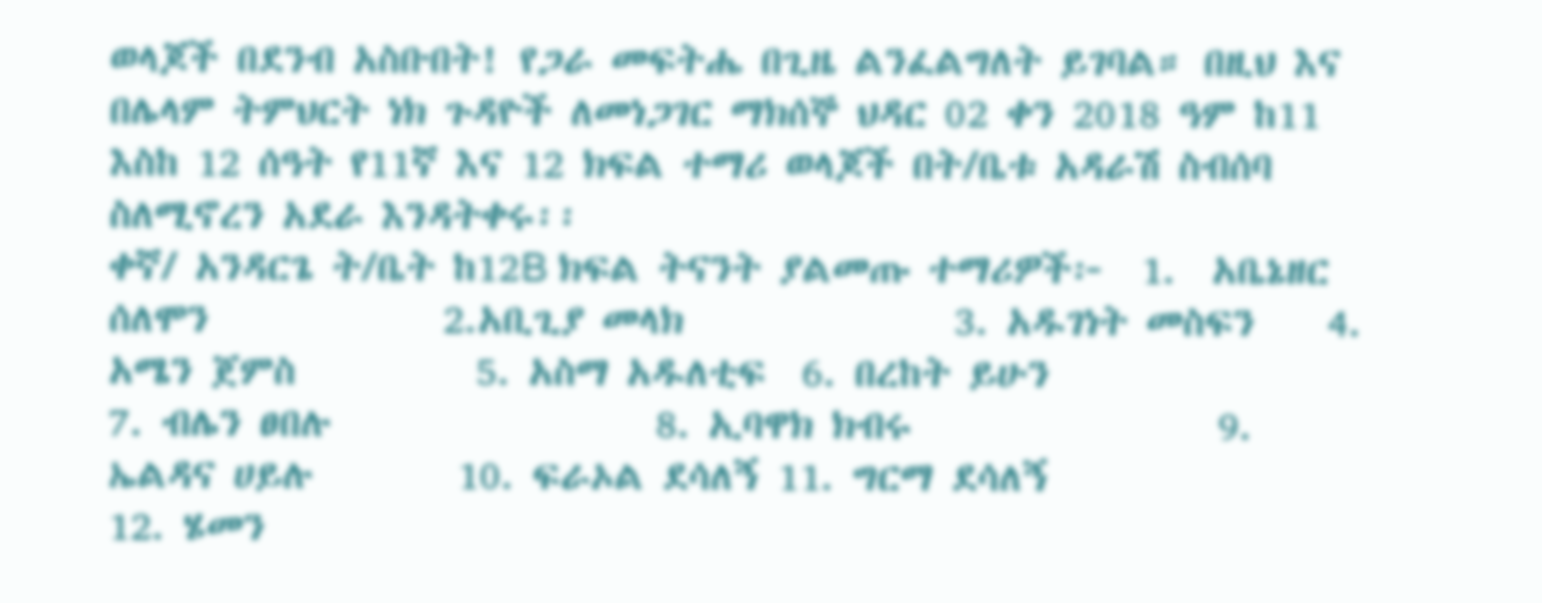ወላጆች በደንብ አስቡበት! የጋራ መፍትሔ በጊዜ ልንፈልግለት ይገባል። በዚህ እና በሌላም ትምህርት ነክ ጉዳዮች ለመነጋገር ማክሰኞ ህዳር 02 ቀን 2018 ዓም ከ11 እስከ 12 ሰዓት የ11ኛ እና 12 ክፍል ተማሪ ወላጆች በት/ቤቱ አዳራሽ ስብሰባ ስለሚኖረን አደራ እንዳትቀሩ፡፡                                                              ቀኛ/ አንዳርጌ ት/ቤት ከ12B ክፍል ትናንት ያልመጡ ተማሪዎች፦  1.  አቤኔዘር ሰለሞን             2.አቢጊያ መላክ               3. አዱገነት መስፍን    4. አሜን ጀምስ          5. አስማ አዱለቲፍ  6. በረከት ይሁን                            7. ብሌን ፀበሉ                  8. ኢባዋክ ክብሩ                 9. ኤልዳና ሀይሉ        10. ፍራኦል ደሳለኝ 11. ግርማ ደሳለኝ                        12. ሄመን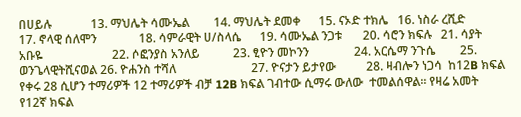በሀይሉ             13. ማህሌት ሳሙኤል        14. ማህሌት ደመቀ      15. ናኦድ ተክሌ   16. ነስራ ረሺድ                           17. ኖላዊ ሰለሞን              18. ሳምራዊት ሀ/ስላሴ      19. ሳሙኤል ንጋቱ       20. ሳሮን ክፍሉ   21. ሳያት አቡዬ                       22. ሶፎንያስ አንለይ           23. ፂዮን መኮንን               24. አርሴማ ንጉሴ        25. ወንጌላዊትሺናወል 26. ዮሐንስ ተሻለ                         27. ዮናታን ይታየው          28. ዛብሎን ነጋሳ  ከ12B ክፍል የቀሩ 28 ሲሆን ተማሪዎች 12 ተማሪዎች ብቻ 12B ክፍል ገብተው ሲማሩ ውለው  ተመልሰዋል፡፡ የዛሬ አመት የ12ኛ ክፍል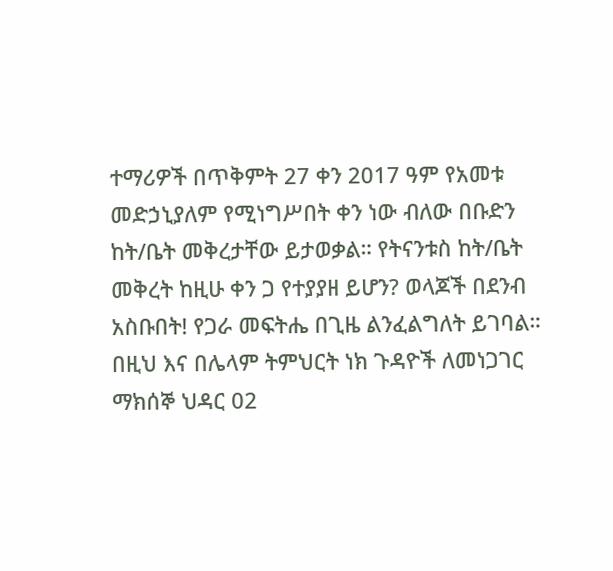ተማሪዎች በጥቅምት 27 ቀን 2017 ዓም የአመቱ መድኃኒያለም የሚነግሥበት ቀን ነው ብለው በቡድን ከት/ቤት መቅረታቸው ይታወቃል። የትናንቱስ ከት/ቤት መቅረት ከዚሁ ቀን ጋ የተያያዘ ይሆን? ወላጆች በደንብ አስቡበት! የጋራ መፍትሔ በጊዜ ልንፈልግለት ይገባል። በዚህ እና በሌላም ትምህርት ነክ ጉዳዮች ለመነጋገር ማክሰኞ ህዳር 02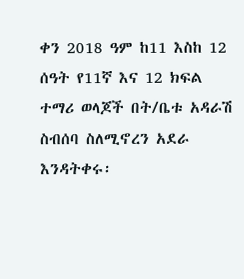ቀን 2018 ዓም ከ11 እስከ 12 ሰዓት የ11ኛ እና 12 ክፍል ተማሪ ወላጆች በት/ቤቱ አዳራሽ ስብሰባ ስለሚኖረን አደራ እንዳትቀሩ፡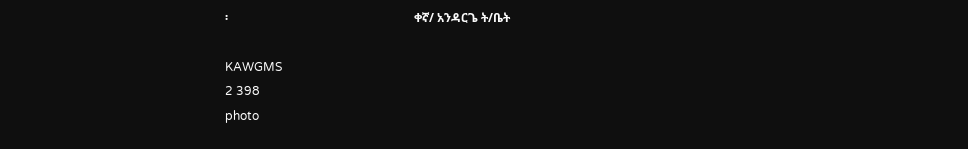፡                                                              ቀኛ/ አንዳርጌ ት/ቤት

KAWGMS
2 398
photo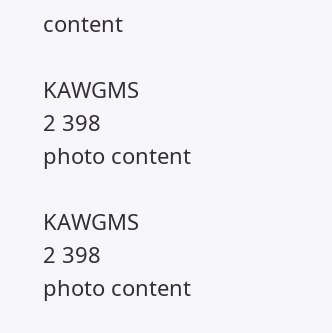content

KAWGMS
2 398
photo content

KAWGMS
2 398
photo content